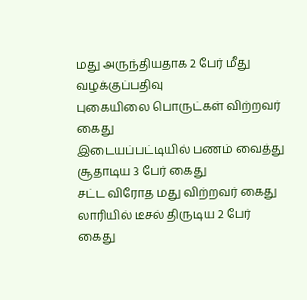மது அருந்தியதாக 2 பேர் மீது வழக்குப்பதிவு
புகையிலை பொருட்கள் விற்றவர் கைது
இடையப்பட்டியில் பணம் வைத்து சூதாடிய 3 பேர் கைது
சட்ட விரோத மது விற்றவர் கைது
லாரியில் டீசல் திருடிய 2 பேர் கைது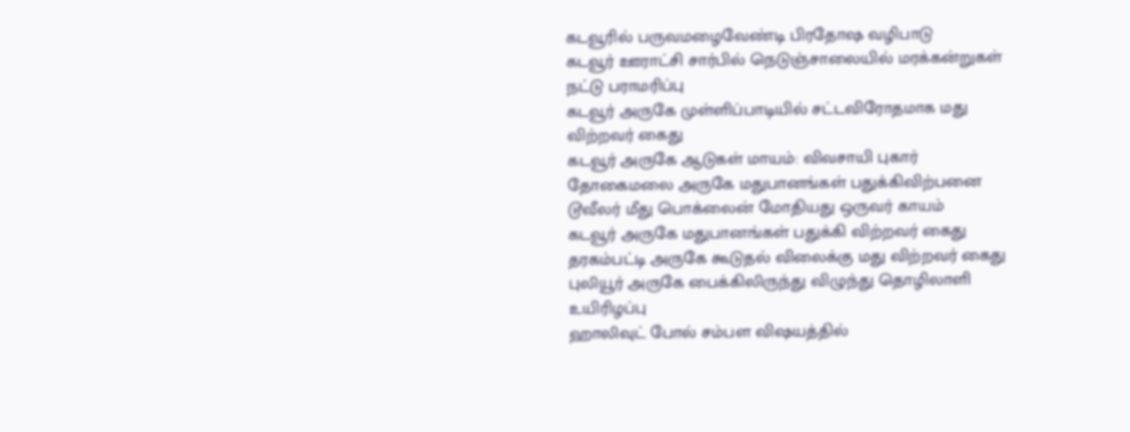கடவூரில் பருவமழைவேண்டி பிரதோஷ வழிபாடு
கடவூர் ஊராட்சி சார்பில் நெடுஞ்சாலையில் மரக்கன்றுகள் நட்டு பராமரிப்பு
கடவூர் அருகே முள்ளிப்பாடியில் சட்டவிரோதமாக மது விற்றவர் கைது
கடவூர் அருகே ஆடுகள் மாயம்: விவசாயி புகார்
தோகைமலை அருகே மதுபானங்கள் பதுக்கிவிற்பனை
டூவீலர் மீது பொக்லைன் மோதியது ஒருவர் காயம்
கடவூர் அருகே மதுபானங்கள் பதுக்கி விற்றவர் கைது
தரகம்பட்டி அருகே கூடுதல் விலைக்கு மது விற்றவர் கைது
புலியூர் அருகே பைக்கிலிருந்து விழுந்து தொழிலாளி உயிரிழப்பு
ஹாலிவுட் போல் சம்பள விஷயத்தில்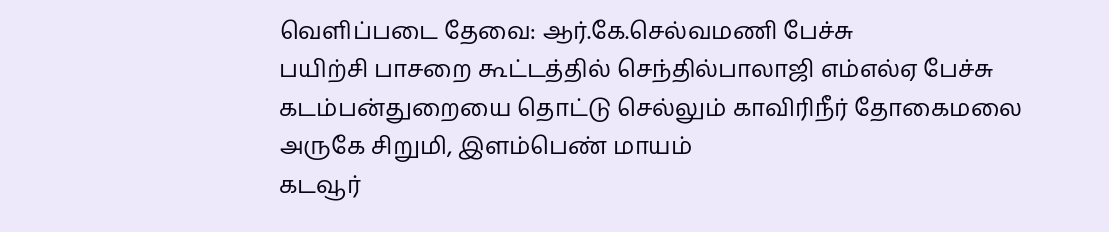வெளிப்படை தேவை: ஆர்.கே.செல்வமணி பேச்சு
பயிற்சி பாசறை கூட்டத்தில் செந்தில்பாலாஜி எம்எல்ஏ பேச்சு கடம்பன்துறையை தொட்டு செல்லும் காவிரிநீர் தோகைமலை அருகே சிறுமி, இளம்பெண் மாயம்
கடவூர்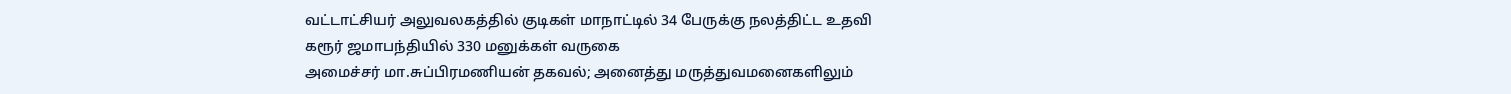வட்டாட்சியர் அலுவலகத்தில் குடிகள் மாநாட்டில் 34 பேருக்கு நலத்திட்ட உதவி
கரூர் ஜமாபந்தியில் 330 மனுக்கள் வருகை
அமைச்சர் மா.சுப்பிரமணியன் தகவல்; அனைத்து மருத்துவமனைகளிலும்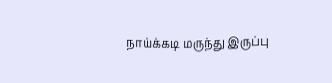நாய்க்கடி மருந்து இருப்பு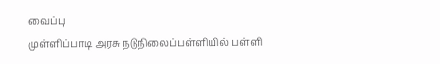வைப்பு
முள்ளிப்பாடி அரசு நடுநிலைப்பள்ளியில் பள்ளி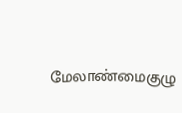மேலாண்மைகுழு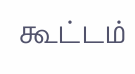கூட்டம்